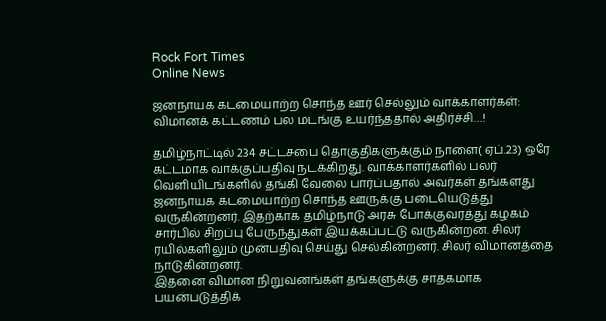Rock Fort Times
Online News

ஜனநாயக கடமையாற்ற சொந்த ஊர் செல்லும் வாக்காளர்கள்: விமானக் கட்டணம் பல மடங்கு உயர்ந்ததால் அதிர்ச்சி…!

தமிழ்நாட்டில் 234 சட்டசபை தொகுதிகளுக்கும் நாளை( ஏப்.23) ஒரே கட்டமாக வாக்குப்பதிவு நடக்கிறது. வாக்காளர்களில் பலர் வெளியிடங்களில் தங்கி வேலை பார்ப்பதால் அவர்கள் தங்களது ஜனநாயக கடமையாற்ற சொந்த ஊருக்கு படையெடுத்து வருகின்றனர். இதற்காக தமிழ்நாடு அரசு போக்குவரத்து கழகம் சார்பில் சிறப்பு பேருந்துகள் இயக்கப்பட்டு வருகின்றன. சிலர் ரயில்களிலும் முன்பதிவு செய்து செல்கின்றனர். சிலர் விமானத்தை நாடுகின்றனர்.
இதனை விமான நிறுவனங்கள் தங்களுக்கு சாதகமாக பயன்படுத்திக்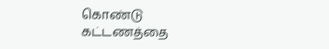கொண்டு கட்டணத்தை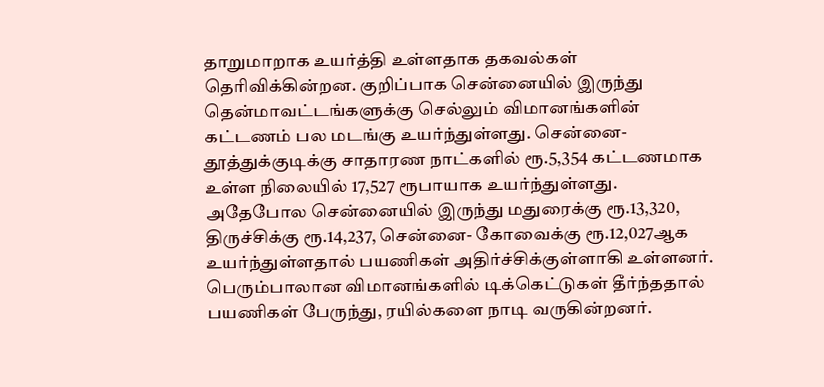தாறுமாறாக உயர்த்தி உள்ளதாக தகவல்கள் தெரிவிக்கின்றன. குறிப்பாக சென்னையில் இருந்து தென்மாவட்டங்களுக்கு செல்லும் விமானங்களின் கட்டணம் பல மடங்கு உயர்ந்துள்ளது. சென்னை- தூத்துக்குடிக்கு சாதாரண நாட்களில் ரூ.5,354 கட்டணமாக உள்ள நிலையில் 17,527 ரூபாயாக உயர்ந்துள்ளது. அதேபோல சென்னையில் இருந்து மதுரைக்கு ரூ.13,320, திருச்சிக்கு ரூ.14,237, சென்னை- கோவைக்கு ரூ.12,027ஆக உயர்ந்துள்ளதால் பயணிகள் அதிர்ச்சிக்குள்ளாகி உள்ளனர். பெரும்பாலான விமானங்களில் டிக்கெட்டுகள் தீர்ந்ததால் பயணிகள் பேருந்து, ரயில்களை நாடி வருகின்றனர்.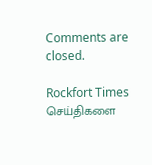Comments are closed.

Rockfort Times செய்திகளை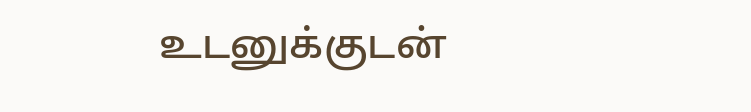உடனுக்குடன்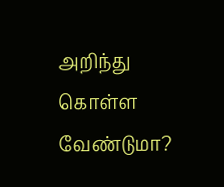அறிந்து கொள்ள வேண்டுமா?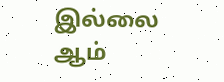இல்லை ஆம்